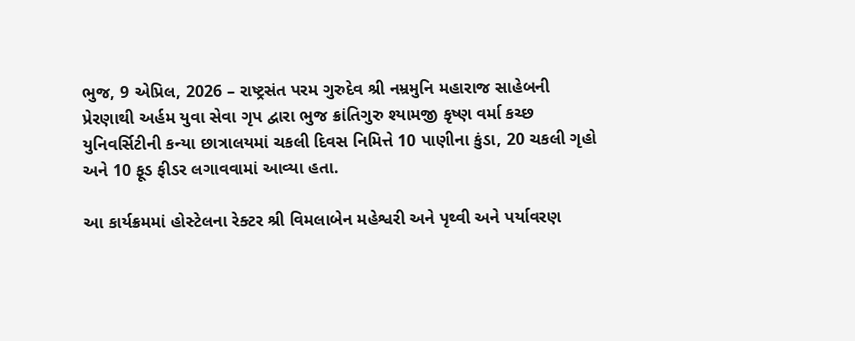ભુજ, 9 એપ્રિલ, 2026 – રાષ્ટ્રસંત પરમ ગુરુદેવ શ્રી નમ્રમુનિ મહારાજ સાહેબની પ્રેરણાથી અર્હમ યુવા સેવા ગૃપ દ્વારા ભુજ ક્રાંતિગુરુ શ્યામજી કૃષ્ણ વર્મા કચ્છ યુનિવર્સિટીની કન્યા છાત્રાલયમાં ચકલી દિવસ નિમિત્તે 10 પાણીના કુંડા, 20 ચકલી ગૃહો અને 10 ફૂડ ફીડર લગાવવામાં આવ્યા હતા.

આ કાર્યક્રમમાં હોસ્ટેલના રેક્ટર શ્રી વિમલાબેન મહેશ્વરી અને પૃથ્વી અને પર્યાવરણ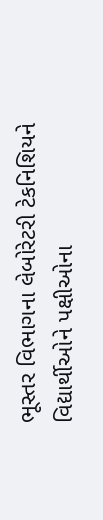ભૂસ્તર વિભાગના લેબોરેટરી ટેકનિશિયને વિદ્યાર્થીઓને પક્ષીઓના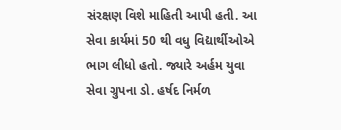સંરક્ષણ વિશે માહિતી આપી હતી. આ સેવા કાર્યમાં 50 થી વધુ વિદ્યાર્થીઓએ ભાગ લીધો હતો. જ્યારે અર્હમ યુવા સેવા ગ્રુપના ડો. હર્ષદ નિર્મળ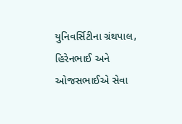યુનિવર્સિટીના ગ્રંથપાલ, હિરેનભાઈ અને ઓજસભાઈએ સેવા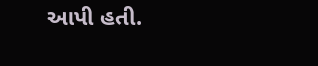આપી હતી.